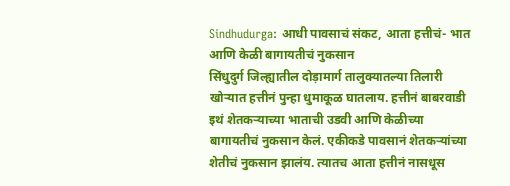Sindhudurga: आधी पावसाचं संकट, आता हत्तीचं- भात आणि केळी बागायतीचं नुकसान
सिंधुदुर्ग जिल्ह्यातील दोड़ामार्ग तालुक्यातल्या तिलारी खोऱ्यात हत्तीनं पुन्हा धुमाकूळ घातलाय. हत्तीनं बाबरवाडी इथं शेतकऱ्याच्या भाताची उडवी आणि केळीच्या बागायतीचं नुकसान केलं. एकीकडे पावसानं शेतकऱ्यांच्या शेतीचं नुकसान झालंय. त्यातच आता हत्तीनं नासधूस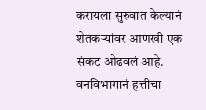करायला सुरुवात केल्यानं शेतकऱ्यांवर आणखी एक संकट ओढवलं आहे. वनविभागानं हत्तीचा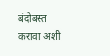बंदोबस्त करावा अशी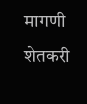मागणी शेतकरी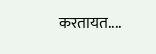करतायत....